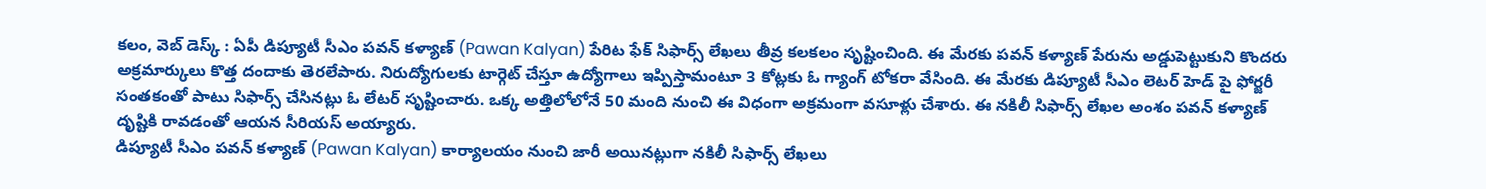కలం, వెబ్ డెస్క్ : ఏపీ డిప్యూటీ సీఎం పవన్ కళ్యాణ్ (Pawan Kalyan) పేరిట ఫేక్ సిఫార్స్ లేఖలు తీవ్ర కలకలం సృష్టించింది. ఈ మేరకు పవన్ కళ్యాణ్ పేరును అడ్డుపెట్టుకుని కొందరు అక్రమార్కులు కొత్త దందాకు తెరలేపారు. నిరుద్యోగులకు టార్గెట్ చేస్తూ ఉద్యోగాలు ఇప్పిస్తామంటూ 3 కోట్లకు ఓ గ్యాంగ్ టోకరా వేసింది. ఈ మేరకు డిప్యూటీ సీఎం లెటర్ హెడ్ పై ఫోర్జరీ సంతకంతో పాటు సిఫార్స్ చేసినట్లు ఓ లేటర్ సృష్టించారు. ఒక్క అత్తిలోలోనే 50 మంది నుంచి ఈ విధంగా అక్రమంగా వసూళ్లు చేశారు. ఈ నకిలీ సిఫార్స్ లేఖల అంశం పవన్ కళ్యాణ్ దృష్టికి రావడంతో ఆయన సీరియస్ అయ్యారు.
డిప్యూటీ సీఎం పవన్ కళ్యాణ్ (Pawan Kalyan) కార్యాలయం నుంచి జారీ అయినట్లుగా నకిలీ సిఫార్స్ లేఖలు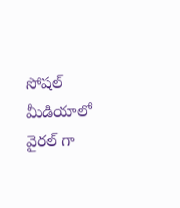సోషల్ మీడియాలో వైరల్ గా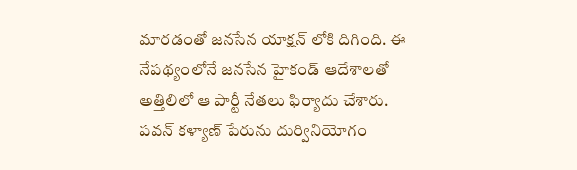మారడంతో జనసేన యాక్షన్ లోకి దిగింది. ఈ నేపథ్యంలోనే జనసేన హైకండ్ ఆదేశాలతో అత్తిలిలో ఆ పార్టీ నేతలు ఫిర్యాదు చేశారు. పవన్ కళ్యాణ్ పేరును దుర్వినియోగం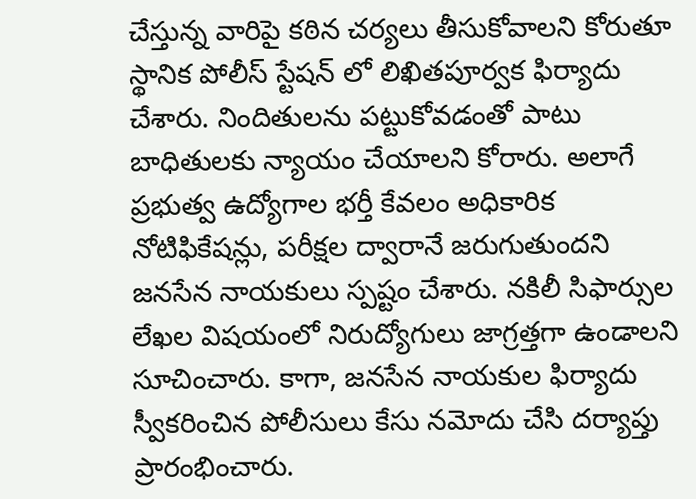చేస్తున్న వారిపై కఠిన చర్యలు తీసుకోవాలని కోరుతూ స్థానిక పోలీస్ స్టేషన్ లో లిఖితపూర్వక ఫిర్యాదు చేశారు. నిందితులను పట్టుకోవడంతో పాటు బాధితులకు న్యాయం చేయాలని కోరారు. అలాగే ప్రభుత్వ ఉద్యోగాల భర్తీ కేవలం అధికారిక నోటిఫికేషన్లు, పరీక్షల ద్వారానే జరుగుతుందని జనసేన నాయకులు స్పష్టం చేశారు. నకిలీ సిఫార్సుల లేఖల విషయంలో నిరుద్యోగులు జాగ్రత్తగా ఉండాలని సూచించారు. కాగా, జనసేన నాయకుల ఫిర్యాదు స్వీకరించిన పోలీసులు కేసు నమోదు చేసి దర్యాప్తు ప్రారంభించారు.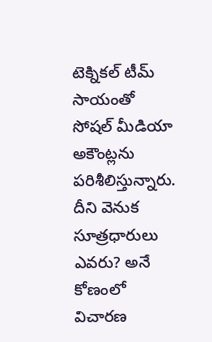టెక్నికల్ టీమ్ సాయంతో సోషల్ మీడియా అకౌంట్లను పరిశీలిస్తున్నారు. దీని వెనుక సూత్రధారులు ఎవరు? అనే కోణంలో విచారణ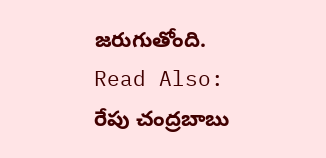జరుగుతోంది.
Read Also: రేపు చంద్రబాబు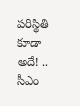పరిస్థితి కూడా అదే! .. సీఎం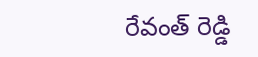రేవంత్ రెడ్డి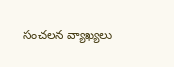సంచలన వ్యాఖ్యలు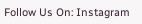Follow Us On: Instagram